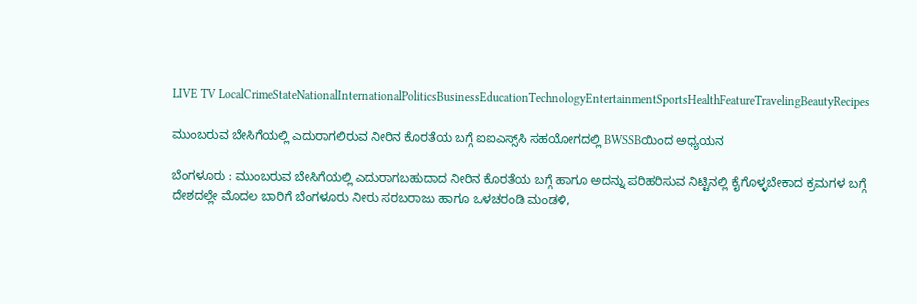LIVE TV LocalCrimeStateNationalInternationalPoliticsBusinessEducationTechnologyEntertainmentSportsHealthFeatureTravelingBeautyRecipes

ಮುಂಬರುವ ಬೇಸಿಗೆಯಲ್ಲಿ ಎದುರಾಗಲಿರುವ ನೀರಿನ ಕೊರತೆಯ ಬಗ್ಗೆ ಐಐಎಸ್ಸ್‌ಸಿ ಸಹಯೋಗದಲ್ಲಿ BWSSBಯಿಂದ ಅಧ್ಯಯನ

ಬೆಂಗಳೂರು : ಮುಂಬರುವ ಬೇಸಿಗೆಯಲ್ಲಿ ಎದುರಾಗಬಹುದಾದ ನೀರಿನ ಕೊರತೆಯ ಬಗ್ಗೆ ಹಾಗೂ ಅದನ್ನು ಪರಿಹರಿಸುವ ನಿಟ್ಟಿನಲ್ಲಿ ಕೈಗೊಳ್ಳಬೇಕಾದ ಕ್ರಮಗಳ ಬಗ್ಗೆ ದೇಶದಲ್ಲೇ ಮೊದಲ ಬಾರಿಗೆ ಬೆಂಗಳೂರು ನೀರು ಸರಬರಾಜು ಹಾಗೂ ಒಳಚರಂಡಿ ಮಂಡಳಿ,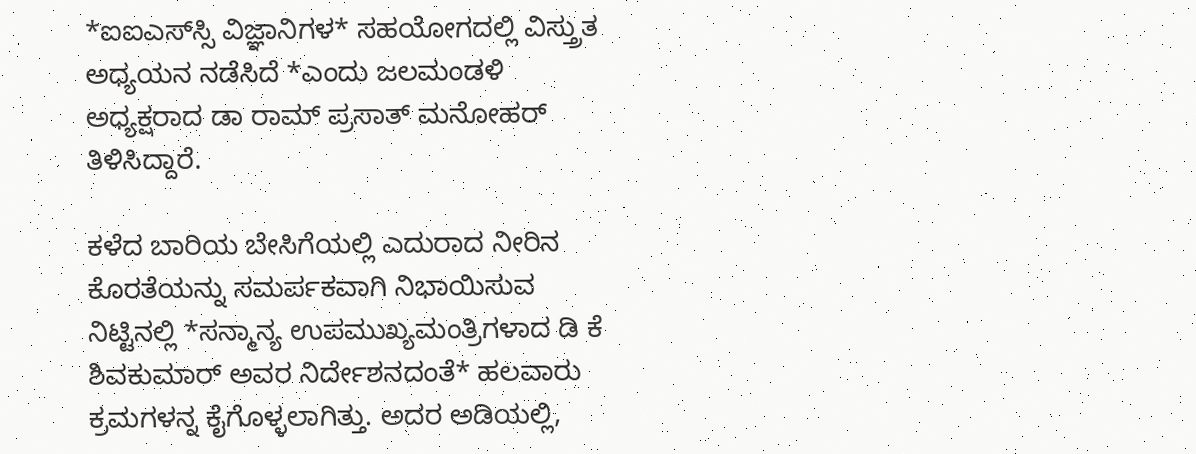*ಐಐಎಸ್‌ಸ್ಸಿ ವಿಜ್ಞಾನಿಗಳ* ಸಹಯೋಗದಲ್ಲಿ ವಿಸ್ತ್ರುತ ಅಧ್ಯಯನ ನಡೆಸಿದೆ *ಎಂದು ಜಲಮಂಡಳಿ ಅಧ್ಯಕ್ಷರಾದ ಡಾ ರಾಮ್‌ ಪ್ರಸಾತ್‌ ಮನೋಹರ್‌ ತಿಳಿಸಿದ್ದಾರೆ.

ಕಳೆದ ಬಾರಿಯ ಬೇಸಿಗೆಯಲ್ಲಿ ಎದುರಾದ ನೀರಿನ ಕೊರತೆಯನ್ನು ಸಮರ್ಪಕವಾಗಿ ನಿಭಾಯಿಸುವ ನಿಟ್ಟಿನಲ್ಲಿ *ಸನ್ಮಾನ್ಯ ಉಪಮುಖ್ಯಮಂತ್ರಿಗಳಾದ ಡಿ ಕೆ ಶಿವಕುಮಾರ್‌ ಅವರ ನಿರ್ದೇಶನದಂತೆ* ಹಲವಾರು ಕ್ರಮಗಳನ್ನ ಕೈಗೊಳ್ಳಲಾಗಿತ್ತು. ಅದರ ಅಡಿಯಲ್ಲಿ,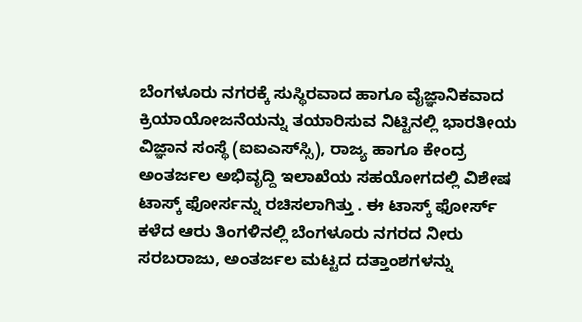ಬೆಂಗಳೂರು ನಗರಕ್ಕೆ ಸುಸ್ಥಿರವಾದ ಹಾಗೂ ವೈಜ್ಞಾನಿಕವಾದ ಕ್ರಿಯಾಯೋಜನೆಯನ್ನು ತಯಾರಿಸುವ ನಿಟ್ಟಿನಲ್ಲಿ ಭಾರತೀಯ ವಿಜ್ಞಾನ ಸಂಸ್ಥೆ (ಐಐಎಸ್‌ಸ್ಸಿ), ರಾಜ್ಯ ಹಾಗೂ ಕೇಂದ್ರ ಅಂತರ್ಜಲ ಅಭಿವೃದ್ದಿ ಇಲಾಖೆಯ ಸಹಯೋಗದಲ್ಲಿ ವಿಶೇಷ ಟಾಸ್ಕ್‌ ಫೋರ್ಸನ್ನು ರಚಿಸಲಾಗಿತ್ತು . ಈ ಟಾಸ್ಕ್‌ ಫೋರ್ಸ್‌ ಕಳೆದ ಆರು ತಿಂಗಳಿನಲ್ಲಿ ಬೆಂಗಳೂರು ನಗರದ ನೀರು ಸರಬರಾಜು, ಅಂತರ್ಜಲ ಮಟ್ಟದ ದತ್ತಾಂಶಗಳನ್ನು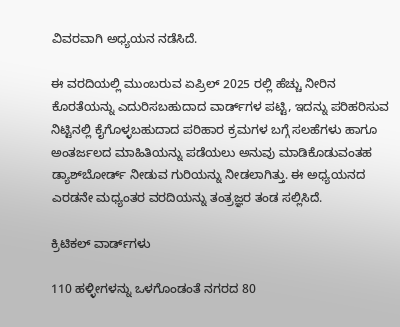ವಿವರವಾಗಿ ಅಧ್ಯಯನ ನಡೆಸಿದೆ.

ಈ ವರದಿಯಲ್ಲಿ ಮುಂಬರುವ ಏಪ್ರಿಲ್‌ 2025 ರಲ್ಲಿ ಹೆಚ್ಚು ನೀರಿನ ಕೊರತೆಯನ್ನು ಎದುರಿಸಬಹುದಾದ ವಾರ್ಡ್‌ಗಳ ಪಟ್ಟಿ, ಇದನ್ನು ಪರಿಹರಿಸುವ ನಿಟ್ಟಿನಲ್ಲಿ ಕೈಗೊಳ್ಳಬಹುದಾದ ಪರಿಹಾರ ಕ್ರಮಗಳ ಬಗ್ಗೆ ಸಲಹೆಗಳು ಹಾಗೂ ಅಂತರ್ಜಲದ ಮಾಹಿತಿಯನ್ನು ಪಡೆಯಲು ಅನುವು ಮಾಡಿಕೊಡುವಂತಹ ಡ್ಯಾಶ್‌ಬೋರ್ಡ್‌ ನೀಡುವ ಗುರಿಯನ್ನು ನೀಡಲಾಗಿತ್ತು. ಈ ಅಧ್ಯಯನದ ಎರಡನೇ ಮಧ್ಯಂತರ ವರದಿಯನ್ನು ತಂತ್ರಜ್ಞರ ತಂಡ ಸಲ್ಲಿಸಿದೆ.

ಕ್ರಿಟಿಕಲ್ ವಾರ್ಡ್‌ಗಳು

110 ಹಳ್ಳೀಗಳನ್ನು ಒಳಗೊಂಡಂತೆ ನಗರದ 80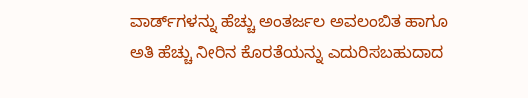ವಾರ್ಡ್‌ಗಳನ್ನು ಹೆಚ್ಚು ಅಂತರ್ಜಲ ಅವಲಂಬಿತ ಹಾಗೂ ಅತಿ ಹೆಚ್ಚು ನೀರಿನ ಕೊರತೆಯನ್ನು ಎದುರಿಸಬಹುದಾದ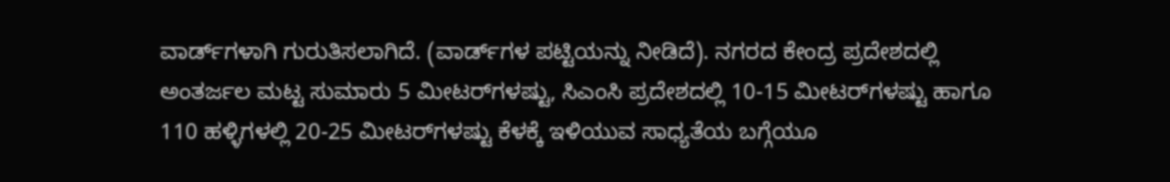ವಾರ್ಡ್‌ಗಳಾಗಿ ಗುರುತಿಸಲಾಗಿದೆ. (ವಾರ್ಡ್‌ಗಳ ಪಟ್ಟಿಯನ್ನು ನೀಡಿದೆ). ನಗರದ ಕೇಂದ್ರ ಪ್ರದೇಶದಲ್ಲಿ ಅಂತರ್ಜಲ ಮಟ್ಟ ಸುಮಾರು 5 ಮೀಟರ್‌ಗಳಷ್ಟು, ಸಿಎಂಸಿ ಪ್ರದೇಶದಲ್ಲಿ 10-15 ಮೀಟರ್‌ಗಳಷ್ಟು ಹಾಗೂ 110 ಹಳ್ಳಿಗಳಲ್ಲಿ 20-25 ಮೀಟರ್‌ಗಳಷ್ಟು ಕೆಳಕ್ಕೆ ಇಳಿಯುವ ಸಾಧ್ಯತೆಯ ಬಗ್ಗೆಯೂ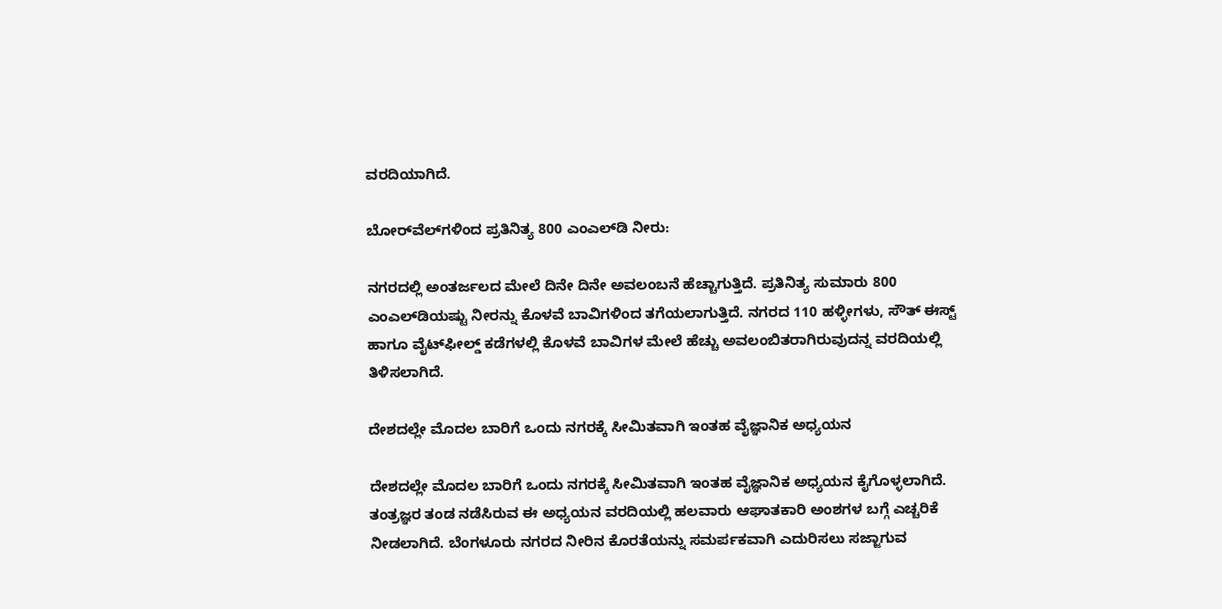ವರದಿಯಾಗಿದೆ.

ಬೋರ್‌ವೆಲ್‌ಗಳಿಂದ ಪ್ರತಿನಿತ್ಯ 800 ಎಂಎಲ್‌ಡಿ ನೀರು:

ನಗರದಲ್ಲಿ ಅಂತರ್ಜಲದ ಮೇಲೆ ದಿನೇ ದಿನೇ ಅವಲಂಬನೆ ಹೆಚ್ಚಾಗುತ್ತಿದೆ. ಪ್ರತಿನಿತ್ಯ ಸುಮಾರು 800 ಎಂಎಲ್‌ಡಿಯಷ್ಟು ನೀರನ್ನು ಕೊಳವೆ ಬಾವಿಗಳಿಂದ ತಗೆಯಲಾಗುತ್ತಿದೆ. ನಗರದ 110 ಹಳ್ಳೀಗಳು, ಸೌತ್‌ ಈಸ್ಟ್‌ ಹಾಗೂ ವೈಟ್‌ಫೀಲ್ಡ್‌ ಕಡೆಗಳಲ್ಲಿ ಕೊಳವೆ ಬಾವಿಗಳ ಮೇಲೆ ಹೆಚ್ಚು ಅವಲಂಬಿತರಾಗಿರುವುದನ್ನ ವರದಿಯಲ್ಲಿ ತಿಳಿಸಲಾಗಿದೆ.

ದೇಶದಲ್ಲೇ ಮೊದಲ ಬಾರಿಗೆ ಒಂದು ನಗರಕ್ಕೆ ಸೀಮಿತವಾಗಿ ಇಂತಹ ವೈಜ್ಞಾನಿಕ ಅಧ್ಯಯನ

ದೇಶದಲ್ಲೇ ಮೊದಲ ಬಾರಿಗೆ ಒಂದು ನಗರಕ್ಕೆ ಸೀಮಿತವಾಗಿ ಇಂತಹ ವೈಜ್ಞಾನಿಕ ಅಧ್ಯಯನ ಕೈಗೊಳ್ಳಲಾಗಿದೆ. ತಂತ್ರಜ್ಞರ ತಂಡ ನಡೆಸಿರುವ ಈ ಅಧ್ಯಯನ ವರದಿಯಲ್ಲಿ ಹಲವಾರು ಆಘಾತಕಾರಿ ಅಂಶಗಳ ಬಗ್ಗೆ ಎಚ್ಚರಿಕೆ ನೀಡಲಾಗಿದೆ. ಬೆಂಗಳೂರು ನಗರದ ನೀರಿನ ಕೊರತೆಯನ್ನು ಸಮರ್ಪಕವಾಗಿ ಎದುರಿಸಲು ಸಜ್ಜಾಗುವ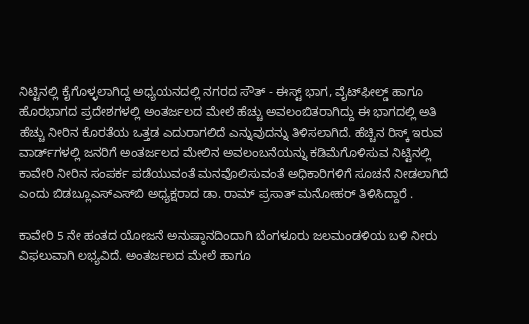ನಿಟ್ಟಿನಲ್ಲಿ ಕೈಗೊಳ್ಳಲಾಗಿದ್ದ ಅಧ್ಯಯನದಲ್ಲಿ ನಗರದ ಸೌತ್‌ - ಈಸ್ಟ್‌ ಭಾಗ, ವೈಟ್‌ಫೀಲ್ಡ್‌ ಹಾಗೂ ಹೊರಭಾಗದ ಪ್ರದೇಶಗಳಲ್ಲಿ ಅಂತರ್ಜಲದ ಮೇಲೆ ಹೆಚ್ಚು ಅವಲಂಬಿತರಾಗಿದ್ದು ಈ ಭಾಗದಲ್ಲಿ ಅತಿ ಹೆಚ್ಚು ನೀರಿನ ಕೊರತೆಯ ಒತ್ತಡ ಎದುರಾಗಲಿದೆ ಎನ್ನುವುದನ್ನು ತಿಳಿಸಲಾಗಿದೆ. ಹೆಚ್ಚಿನ ರಿಸ್ಕ್‌ ಇರುವ ವಾರ್ಡ್‌ಗಳಲ್ಲಿ ಜನರಿಗೆ ಅಂತರ್ಜಲದ ಮೇಲಿನ ಅವಲಂಬನೆಯನ್ನು ಕಡಿಮೆಗೊಳಿಸುವ ನಿಟ್ಟಿನಲ್ಲಿ ಕಾವೇರಿ ನೀರಿನ ಸಂಪರ್ಕ ಪಡೆಯುವಂತೆ ಮನವೊಲಿಸುವಂತೆ ಅಧಿಕಾರಿಗಳಿಗೆ ಸೂಚನೆ ನೀಡಲಾಗಿದೆ ಎಂದು ಬಿಡಬ್ಲೂಎಸ್‌ಎಸ್‌ಬಿ ಅಧ್ಯಕ್ಷರಾದ ಡಾ. ರಾಮ್‌ ಪ್ರಸಾತ್‌ ಮನೋಹರ್‌ ತಿಳಿಸಿದ್ದಾರೆ .

ಕಾವೇರಿ 5 ನೇ ಹಂತದ ಯೋಜನೆ ಅನುಷ್ಠಾನದಿಂದಾಗಿ ಬೆಂಗಳೂರು ಜಲಮಂಡಳಿಯ ಬಳಿ ನೀರು ವಿಫಲುವಾಗಿ ಲಭ್ಯವಿದೆ. ಅಂತರ್ಜಲದ ಮೇಲೆ ಹಾಗೂ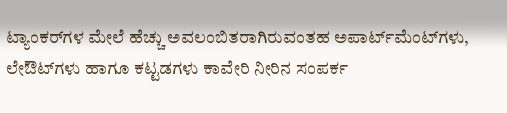ಟ್ಯಾಂಕರ್‌ಗಳ ಮೇಲೆ ಹೆಚ್ಚು ಅವಲಂಬಿತರಾಗಿರುವಂತಹ ಅಪಾರ್ಟ್‌ಮೆಂಟ್‌ಗಳು, ಲೇಔಟ್‌ಗಳು ಹಾಗೂ ಕಟ್ಟಡಗಳು ಕಾವೇರಿ ನೀರಿನ ಸಂಪರ್ಕ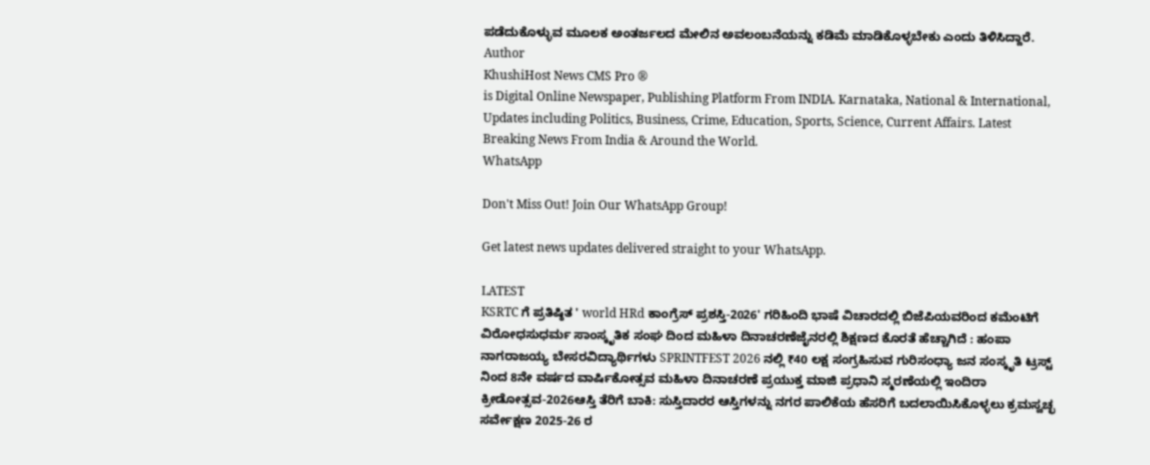ಪಡೆದುಕೊಳ್ಳುವ ಮೂಲಕ ಅಂತರ್ಜಲದ ಮೇಲಿನ ಅವಲಂಬನೆಯನ್ನು ಕಡಿಮೆ ಮಾಡಿಕೊಳ್ಳಬೇಕು ಎಂದು ತಿಳಿಸಿದ್ದಾರೆ.
Author
KhushiHost News CMS Pro ®
is Digital Online Newspaper, Publishing Platform From INDIA. Karnataka, National & International, Updates including Politics, Business, Crime, Education, Sports, Science, Current Affairs. Latest Breaking News From India & Around the World.
WhatsApp

Don't Miss Out! Join Our WhatsApp Group!

Get latest news updates delivered straight to your WhatsApp.

LATEST
KSRTC ಗೆ ಪ್ರತಿಷ್ಠಿತ ' world HRd ಕಾಂಗ್ರೆಸ್ ಪ್ರಶಸ್ತಿ-2026' ಗರಿಹಿಂದಿ ಭಾಷೆ ವಿಚಾರದಲ್ಲಿ ಬಿಜೆಪಿಯವರಿಂದ ಕಮೆಂಟಿಗೆ ವಿರೋಧಸುಧರ್ಮ ಸಾಂಸ್ಕೃತಿಕ ಸಂಘ ದಿಂದ ಮಹಿಳಾ ದಿನಾಚರಣೆಜೈನರಲ್ಲಿ ಶಿಕ್ಷಣದ ಕೊರತೆ ಹೆಚ್ಚಾಗಿದೆ : ಹಂಪಾ ನಾಗರಾಜಯ್ಯ ಬೇಸರವಿದ್ಯಾರ್ಥಿಗಳು SPRINTFEST 2026 ನಲ್ಲಿ ₹40 ಲಕ್ಷ ಸಂಗ್ರಹಿಸುವ ಗುರಿಸಂಧ್ಯಾ ಜನ ಸಂಸ್ಕೃತಿ ಟ್ರಸ್ಟ್ ನಿಂದ 8ನೇ ವರ್ಷದ ವಾರ್ಷಿಕೋತ್ಸವ ಮಹಿಳಾ ದಿನಾಚರಣೆ ಪ್ರಯುಕ್ತ ಮಾಜಿ ಪ್ರಧಾನಿ ಸ್ಮರಣೆಯಲ್ಲಿ ಇಂದಿರಾ ಕ್ರೀಡೋತ್ಸವ-2026ಆಸ್ತಿ ತೆರಿಗೆ ಬಾಕಿ: ಸುಸ್ತಿದಾರರ ಆಸ್ತಿಗಳನ್ನು ನಗರ ಪಾಲಿಕೆಯ ಹೆಸರಿಗೆ ಬದಲಾಯಿಸಿಕೊಳ್ಳಲು ಕ್ರಮಸ್ವಚ್ಛ ಸರ್ವೇಕ್ಷಣ 2025-26 ರ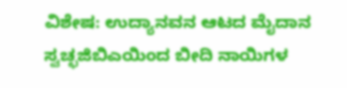ವಿಶೇಷ: ಉದ್ಯಾನವನ ಆಟದ ಮೈದಾನ ಸ್ವಚ್ಛಜಿಬಿಎಯಿಂದ ಬೀದಿ ನಾಯಿಗಳ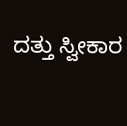ದತ್ತು ಸ್ವೀಕಾರ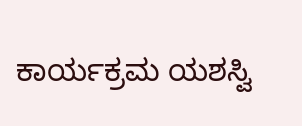ಕಾರ್ಯಕ್ರಮ ಯಶಸ್ವಿ